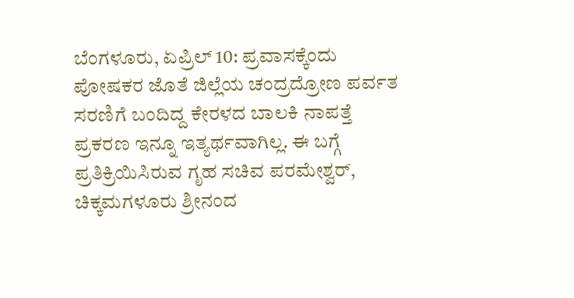ಬೆಂಗಳೂರು, ಏಪ್ರಿಲ್ 10: ಪ್ರವಾಸಕ್ಕೆಂದು ಪೋಷಕರ ಜೊತೆ ಜಿಲ್ಲೆಯ ಚಂದ್ರದ್ರೋಣ ಪರ್ವತ ಸರಣಿಗೆ ಬಂದಿದ್ದ ಕೇರಳದ ಬಾಲಕಿ ನಾಪತ್ತೆ ಪ್ರಕರಣ ಇನ್ನೂ ಇತ್ಯರ್ಥವಾಗಿಲ್ಲ. ಈ ಬಗ್ಗೆ ಪ್ರತಿಕ್ರಿಯಿಸಿರುವ ಗೃಹ ಸಚಿವ ಪರಮೇಶ್ವರ್, ಚಿಕ್ಕಮಗಳೂರು ಶ್ರೀನಂದ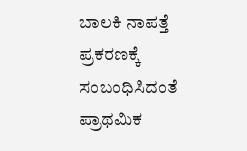ಬಾಲಕಿ ನಾಪತ್ತೆ ಪ್ರಕರಣಕ್ಕೆ ಸಂಬಂಧಿಸಿದಂತೆ ಪ್ರಾಥಮಿಕ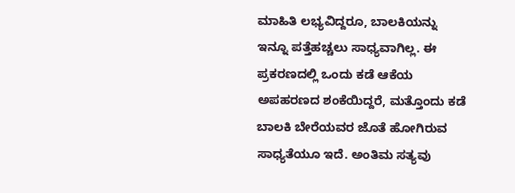ಮಾಹಿತಿ ಲಭ್ಯವಿದ್ದರೂ, ಬಾಲಕಿಯನ್ನು ಇನ್ನೂ ಪತ್ತೆಹಚ್ಚಲು ಸಾಧ್ಯವಾಗಿಲ್ಲ. ಈ ಪ್ರಕರಣದಲ್ಲಿ ಒಂದು ಕಡೆ ಆಕೆಯ ಅಪಹರಣದ ಶಂಕೆಯಿದ್ದರೆ, ಮತ್ತೊಂದು ಕಡೆ ಬಾಲಕಿ ಬೇರೆಯವರ ಜೊತೆ ಹೋಗಿರುವ ಸಾಧ್ಯತೆಯೂ ಇದೆ. ಅಂತಿಮ ಸತ್ಯವು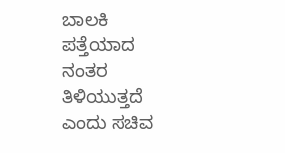ಬಾಲಕಿ ಪತ್ತೆಯಾದ ನಂತರ ತಿಳಿಯುತ್ತದೆ ಎಂದು ಸಚಿವ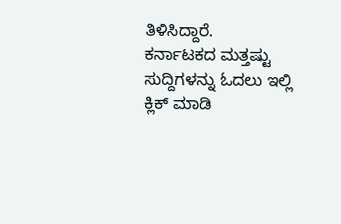ತಿಳಿಸಿದ್ದಾರೆ.
ಕರ್ನಾಟಕದ ಮತ್ತಷ್ಟು ಸುದ್ದಿಗಳನ್ನು ಓದಲು ಇಲ್ಲಿ ಕ್ಲಿಕ್ ಮಾಡಿ